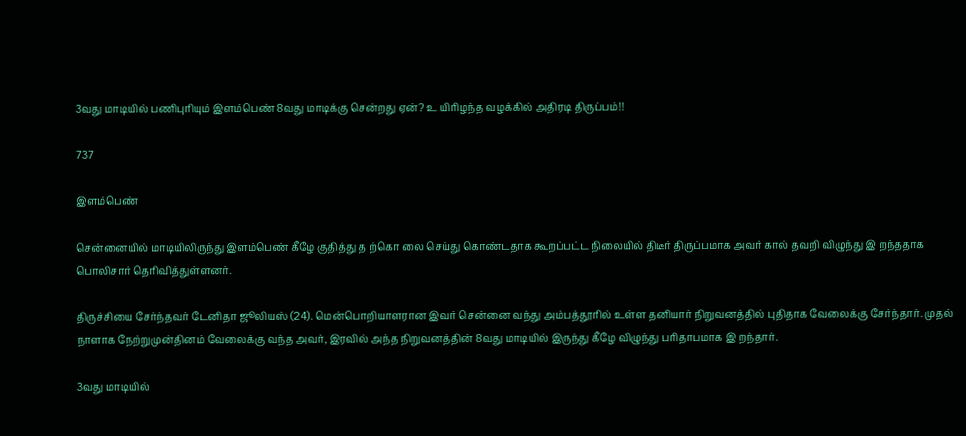3வது மாடியில் பணிபுரியும் இளம்பெண் 8வது மாடிக்கு சென்றது ஏன்? உ யிரிழந்த வழக்கில் அதிரடி திருப்பம்!!

737

இளம்பெண்

சென்னையில் மாடியிலிருந்து இளம்பெண் கீழே குதித்து த ற்கொ லை செய்து கொண்டதாக கூறப்பட்ட நிலையில் திடீர் திருப்பமாக அவர் கால் தவறி விழுந்து இ றந்ததாக பொலிசார் தெரிவித்துள்ளனர்.

திருச்சியை சேர்ந்தவர் டேனிதா ஜூலியஸ் (24). மென்பொறியாளரான இவர் சென்னை வந்து அம்பத்தூரில் உள்ள தனியார் நிறுவனத்தில் புதிதாக வேலைக்கு சேர்ந்தார். முதல் நாளாக நேற்றுமுன்தினம் வேலைக்கு வந்த அவர், இரவில் அந்த நிறுவனத்தின் 8வது மாடியில் இருந்து கீழே விழுந்து பரிதாபமாக இ றந்தார்.

3வது மாடியில்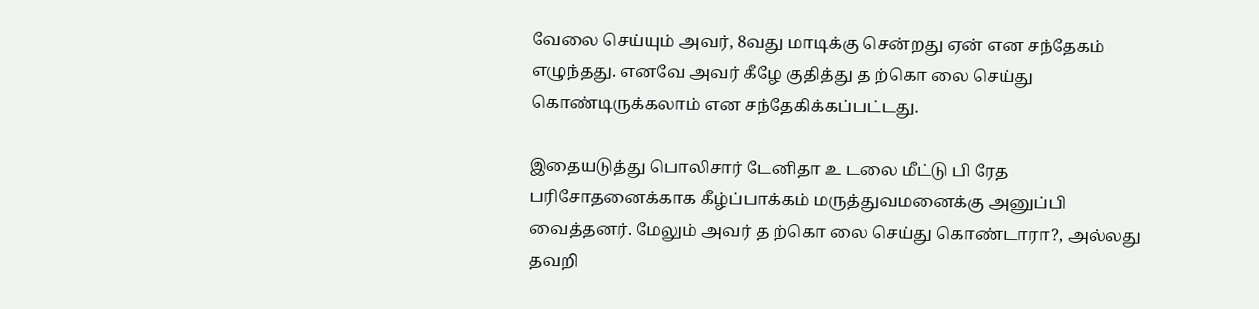வேலை செய்யும் அவர், 8வது மாடிக்கு சென்றது ஏன் என சந்தேகம் எழுந்தது. எனவே அவர் கீழே குதித்து த ற்கொ லை செய்து கொண்டிருக்கலாம் என சந்தேகிக்கப்பட்டது.

இதையடுத்து பொலிசார் டேனிதா உ டலை மீட்டு பி ரேத பரிசோதனைக்காக கீழ்ப்பாக்கம் மருத்துவமனைக்கு அனுப்பி வைத்தனர். மேலும் அவர் த ற்கொ லை செய்து கொண்டாரா?, அல்லது தவறி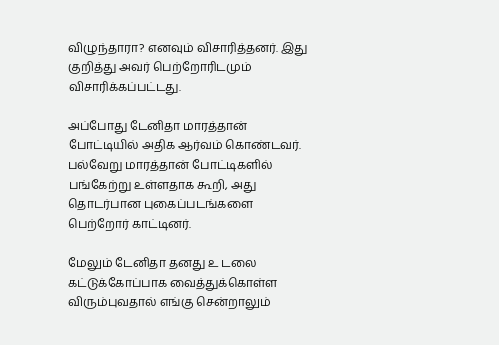விழுந்தாரா? எனவும் விசாரித்தனர். இது குறித்து அவர் பெற்றோரிடமும் விசாரிக்கப்பட்டது.

அப்போது டேனிதா மாரத்தான் போட்டியில் அதிக ஆர்வம் கொண்டவர். பல்வேறு மாரத்தான் போட்டிகளில் பங்கேற்று உள்ளதாக கூறி, அது தொடர்பான புகைப்படங்களை பெற்றோர் காட்டினர்.

மேலும் டேனிதா தனது உ டலை கட்டுக்கோப்பாக வைத்துக்கொள்ள விரும்புவதால் எங்கு சென்றாலும்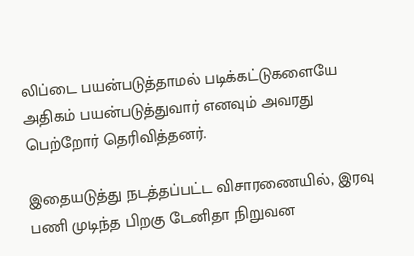லிப்டை பயன்படுத்தாமல் படிக்கட்டுகளையே அதிகம் பயன்படுத்துவார் எனவும் அவரது பெற்றோர் தெரிவித்தனர்.

இதையடுத்து நடத்தப்பட்ட விசாரணையில், இரவு பணி முடிந்த பிறகு டேனிதா நிறுவன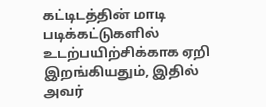கட்டிடத்தின் மாடி படிக்கட்டுகளில் உடற்பயிற்சிக்காக ஏறி இறங்கியதும், இதில் அவர்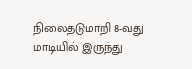நிலைதடுமாறி 8-வது மாடியில் இருந்து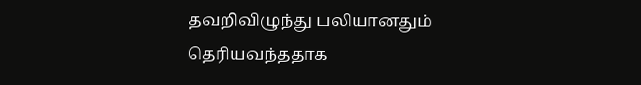தவறிவிழுந்து பலியானதும் தெரியவந்ததாக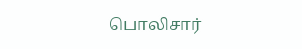பொலிசார்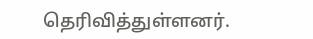தெரிவித்துள்ளனர்.